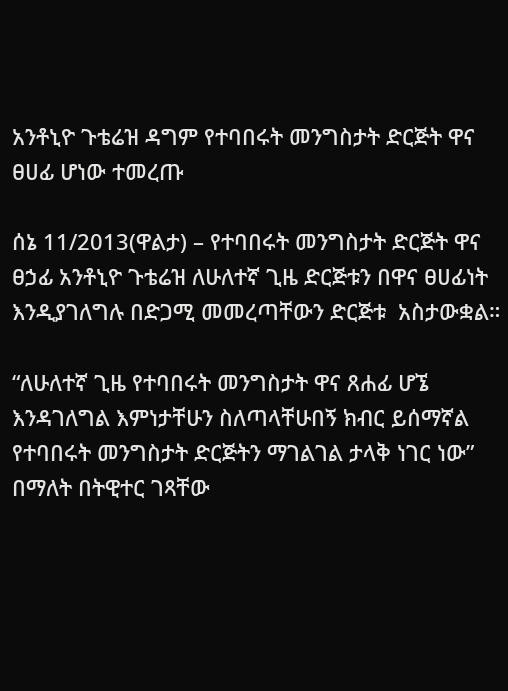አንቶኒዮ ጉቴሬዝ ዳግም የተባበሩት መንግስታት ድርጅት ዋና ፀሀፊ ሆነው ተመረጡ

ሰኔ 11/2013(ዋልታ) – የተባበሩት መንግስታት ድርጅት ዋና ፀኃፊ አንቶኒዮ ጉቴሬዝ ለሁለተኛ ጊዜ ድርጅቱን በዋና ፀሀፊነት እንዲያገለግሉ በድጋሚ መመረጣቸውን ድርጅቱ  አስታውቋል።

“ለሁለተኛ ጊዜ የተባበሩት መንግስታት ዋና ጸሐፊ ሆኜ እንዳገለግል እምነታቸሁን ስለጣላቸሁበኝ ክብር ይሰማኛል  የተባበሩት መንግስታት ድርጅትን ማገልገል ታላቅ ነገር ነው” በማለት በትዊተር ገጻቸው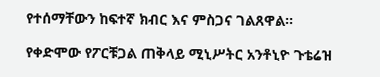የተሰማቸውን ከፍተኛ ክብር እና ምስጋና ገልጸዋል፡፡

የቀድሞው የፖርቹጋል ጠቅላይ ሚኒሥትር አንቶኒዮ ጉቴሬዝ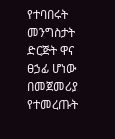የተባበሩት መንግስታት ድርጅት ዋና ፀኃፊ ሆነው በመጀመሪያ የተመረጡት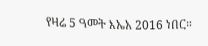የዛሬ 5 ዓመት እኤአ 2016 ነበር።